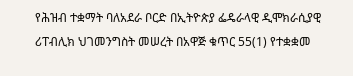የሕዝብ ተቋማት ባለአደራ ቦርድ በኢትዮጵያ ፌዴራላዊ ዲሞክራሲያዊ ሪፐብሊክ ህገመንግስት መሠረት በአዋጅ ቁጥር 55(1) የተቋቋመ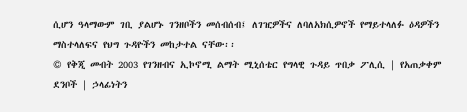ሲሆን ዓላማውም ገቢ ያልሆኑ ገንዘቦችን መሰብሰብ፤ ለገዢዎችና ለባለአክሲዎኖች የማይተላለፉ ዕዳዎችን ማስተላለፍና የህግ ጉዳዮችን መከታተል ናቸው፡፡
© የቅጂ መብት 2003 የገንዘብና ኢኮኖሚ ልማት ሚኒሰቴር የግላዊ ጉዳይ ጥበቃ ፖሊሲ | የአጠቃቀም ደንቦች | ኃላፊነትን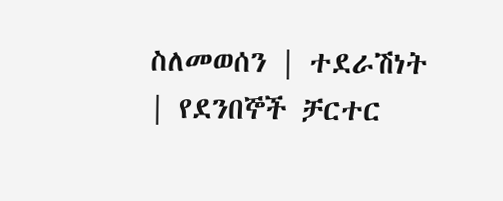ስለመወሰን | ተደራሽነት | የደንበኞች ቻርተር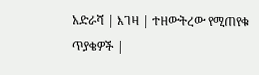አድራሻ | እገዛ | ተዘውትረው የሚጠየቁ ጥያቄዎች |